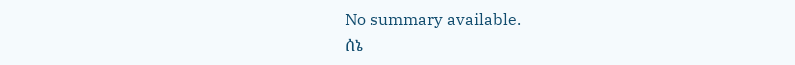No summary available.
ሰኔ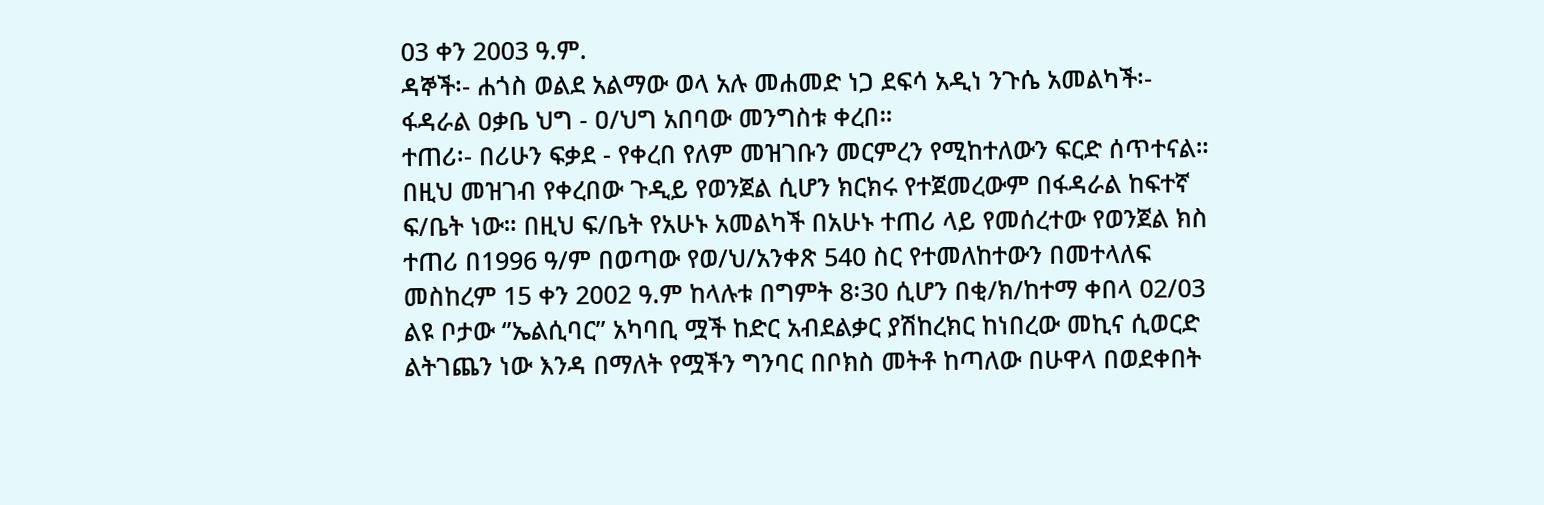03 ቀን 2003 ዓ.ም.
ዳኞች፡- ሐጎስ ወልደ አልማው ወላ አሉ መሐመድ ነጋ ደፍሳ አዲነ ንጉሴ አመልካች፡- ፋዳራል ዐቃቤ ህግ - ዐ/ህግ አበባው መንግስቱ ቀረበ።
ተጠሪ፡- በሪሁን ፍቃደ - የቀረበ የለም መዝገቡን መርምረን የሚከተለውን ፍርድ ሰጥተናል።
በዚህ መዝገብ የቀረበው ጉዲይ የወንጀል ሲሆን ክርክሩ የተጀመረውም በፋዳራል ከፍተኛ ፍ/ቤት ነው። በዚህ ፍ/ቤት የአሁኑ አመልካች በአሁኑ ተጠሪ ላይ የመሰረተው የወንጀል ክስ ተጠሪ በ1996 ዓ/ም በወጣው የወ/ህ/አንቀጽ 540 ስር የተመለከተውን በመተላለፍ መስከረም 15 ቀን 2002 ዓ.ም ከላሉቱ በግምት 8፡30 ሲሆን በቂ/ክ/ከተማ ቀበላ 02/03 ልዩ ቦታው ‘’ኤልሲባር’’ አካባቢ ሟች ከድር አብደልቃር ያሽከረክር ከነበረው መኪና ሲወርድ ልትገጨን ነው እንዳ በማለት የሟችን ግንባር በቦክስ መትቶ ከጣለው በሁዋላ በወደቀበት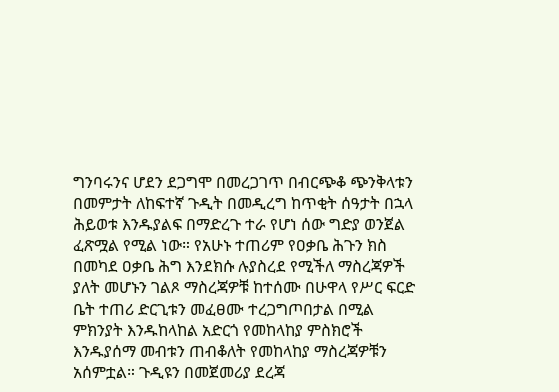ግንባሩንና ሆደን ደጋግሞ በመረጋገጥ በብርጭቆ ጭንቅላቱን በመምታት ለከፍተኛ ጉዲት በመዲረግ ከጥቂት ሰዓታት በኋላ ሕይወቱ እንዱያልፍ በማድረጉ ተራ የሆነ ሰው ግድያ ወንጀል ፈጽሟል የሚል ነው። የአሁኑ ተጠሪም የዐቃቤ ሕጉን ክስ በመካደ ዐቃቤ ሕግ እንደክሱ ሉያስረደ የሚችለ ማስረጃዎች ያለት መሆኑን ገልጾ ማስረጃዎቹ ከተሰሙ በሁዋላ የሥር ፍርድ ቤት ተጠሪ ድርጊቱን መፈፀሙ ተረጋግጦበታል በሚል ምክንያት እንዱከላከል አድርጎ የመከላከያ ምስክሮች እንዱያሰማ መብቱን ጠብቆለት የመከላከያ ማስረጃዎቹን አሰምቷል። ጉዲዩን በመጀመሪያ ደረጃ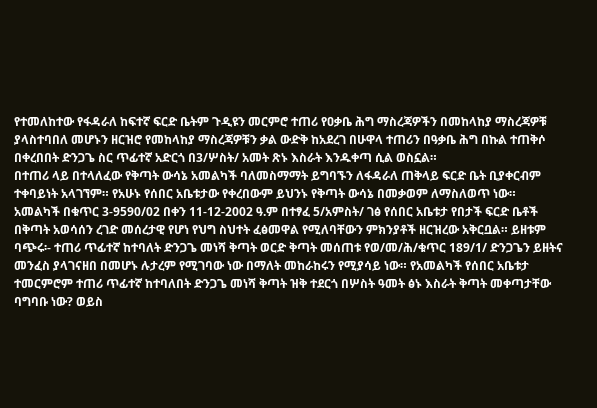የተመለከተው የፋዳራለ ከፍተኛ ፍርድ ቤትም ጉዲዩን መርምሮ ተጠሪ የዐቃቤ ሕግ ማስረጃዎችን በመከላከያ ማስረጃዎቹ ያላስተባበለ መሆኑን ዘርዝሮ የመከላከያ ማስረጃዎቹን ቃል ውድቅ ከአደረገ በሁዋላ ተጠሪን በዓቃቤ ሕግ በኩል ተጠቅሶ በቀረበበት ድንጋጌ ስር ጥፊተኛ አድርጎ በ3/ሦስት/ አመት ጽኑ እስራት እንዱቀጣ ሲል ወስኗል።
በተጠሪ ላይ በተላለፈው የቅጣት ውሳኔ አመልካች ባለመስማማት ይግባኙን ለፋዳራለ ጠቅላይ ፍርድ ቤት ቢያቀርብም ተቀባይነት አላገኘም። የአሁኑ የሰበር አቤቱታው የቀረበውም ይህንኑ የቅጣት ውሳኔ በመቃወም ለማስለወጥ ነው።
አመልካች በቁጥር 3-9590/02 በቀን 11-12-2002 ዓ.ም በተፃፈ 5/አምስት/ ገፅ የሰበር አቤቱታ የበታች ፍርድ ቤቶች በቅጣት አወሳሰን ረገድ መሰረታዊ የሆነ የህግ ስህተት ፈፅመዋል የሚለባቸውን ምክንያቶች ዘርዝረው አቅርቧል። ይዘቱም ባጭሩ፡- ተጠሪ ጥፊተኛ ከተባለት ድንጋጌ መነሻ ቅጣት ወርድ ቅጣት መሰጠቱ የወ/መ/ሕ/ቁጥር 189/1/ ድንጋጌን ይዘትና መንፈስ ያላገናዘበ በመሆኑ ሉታረም የሚገባው ነው በማለት መከራከሩን የሚያሳይ ነው። የአመልካች የሰበር አቤቱታ ተመርምሮም ተጠሪ ጥፊተኛ ከተባለበት ድንጋጌ መነሻ ቅጣት ዝቅ ተደርጎ በሦስት ዓመት ፅኑ እስራት ቅጣት መቀጣታቸው ባግባቡ ነው? ወይስ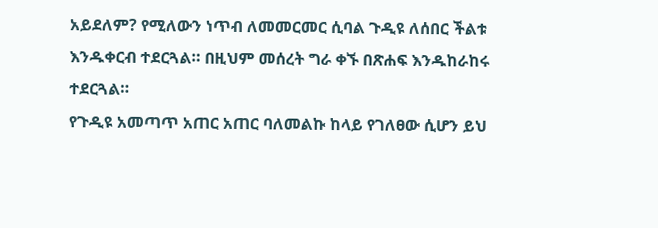አይደለም? የሚለውን ነጥብ ለመመርመር ሲባል ጉዲዩ ለሰበር ችልቱ እንዱቀርብ ተደርጓል። በዚህም መሰረት ግራ ቀኙ በጽሐፍ እንዱከራከሩ ተደርጓል።
የጉዲዩ አመጣጥ አጠር አጠር ባለመልኩ ከላይ የገለፀው ሲሆን ይህ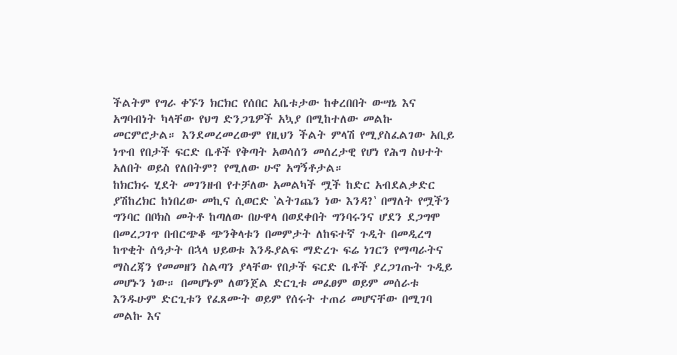ችልትም የግራ ቀኙን ክርክር የሰበር አቤቱታው ከቀረበበት ውሣኔ እና አግባብነት ካላቸው የህግ ድንጋጌዎች አኳያ በሚከተለው መልኩ መርምሮታል። እንደመረመረውም የዚህን ችልት ምላሽ የሚያስፈልገው አቢይ ነጥብ የበታች ፍርድ ቤቶች የቅጣት አወሳሰን መሰረታዊ የሆነ የሕግ ስህተት አለበት ወይስ የለበትም? የሚለው ሁኖ አግኝቶታል።
ከክርክሩ ሂደት መገንዘብ የተቻለው አመልካች ሟች ከድር አብደልቃድር ያሽከረክር ከነበረው መኪና ሲወርድ ‛ልትገጨን ነው እንዳ?‛ በማለት የሟችን ግንባር በቦክስ መትቶ ከጣለው በሁዋላ በወደቀበት ግንባሩንና ሆደን ደጋግሞ በመረጋገጥ በብርጭቆ ጭንቅላቱን በመምታት ለከፍተኛ ጉዲት በመዲረግ ከጥቂት ሰዓታት በኋላ ህይወቱ እንዱያልፍ ማድረጉ ፍሬ ነገርን የማጣራትና ማስረጃን የመመዘን ስልጣን ያላቸው የበታች ፍርድ ቤቶች ያረጋገጡት ጉዲይ መሆኑን ነው። በመሆኑም ለወንጀል ድርጊቱ መፈፀም ወይም መሰራቱ እንዱሁም ድርጊቱን የፈጸሙት ወይም የሰሩት ተጠሪ መሆናቸው በሚገባ መልኩ እና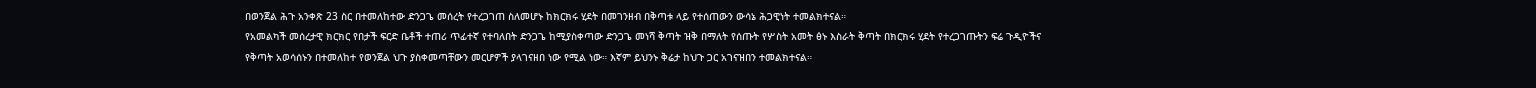በወንጀል ሕጉ አንቀጽ 23 ስር በተመለከተው ድንጋጌ መሰረት የተረጋገጠ ስለመሆኑ ከክርክሩ ሂደት በመገንዘብ በቅጣቱ ላይ የተሰጠውን ውሳኔ ሕጋዊነት ተመልክተናል።
የአመልካች መሰረታዊ ክርክር የበታች ፍርድ ቤቶች ተጠሪ ጥፊተኛ የተባለበት ድንጋጌ ከሚያስቀጣው ድንጋጌ መነሻ ቅጣት ዝቅ በማለት የሰጡት የሦስት አመት ፅኑ እስራት ቅጣት በክርክሩ ሂደት የተረጋገጡትን ፍሬ ጉዲዮችና የቅጣት አወሳሰኑን በተመለከተ የወንጀል ህጉ ያስቀመጣቸውን መርሆዎች ያላገናዘበ ነው የሚል ነው። እኛም ይህንኑ ቅሬታ ከህጉ ጋር አገናዝበን ተመልክተናል።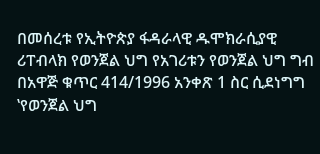በመሰረቱ የኢትዮጵያ ፋዳራላዊ ዱሞክራሲያዊ ሪፐብላክ የወንጀል ህግ የአገሪቱን የወንጀል ህግ ግብ በአዋጅ ቁጥር 414/1996 አንቀጽ 1 ስር ሲደነግግ ‛የወንጀል ህግ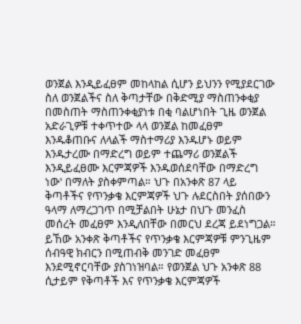ወንጀል እንዲይፈፀም መከላከል ሲሆን ይህንን የሚያደርገው ስለ ወንጀልችና ስለ ቅጣታቸው በቅድሚያ ማስጠንቀቂያ በመስጠት ማስጠንቀቂያነቱ በቂ ባልሆነበት ጊዜ ወንጀል አድራጊዎቹ ተቀጥተው ላላ ወንጀል ከመፈፀም እንዱቆጠቡና ለላልች ማስተማሪያ እንዱሆኑ ወይም እንዱታረሙ በማድረግ ወይም ተጨማሪ ወንጀልች እንዲይፈፀሙ እርምጃዎች እንዱወሰደባቸው በማድረግ ነው‛ በማለት ያስቀምጣል። ህጉ በአንቀጽ 87 ላይ ቅጣቶችና የጥንቃቄ እርምጃዎች ህጉ ሉደርስበት ያሰበውን ዓላማ ለማረጋገጥ በሚቻልበት ሁኔታ በህጉ መንፈስ መሰረት መፈፀም እንዲለበቸው በመርህ ደረጃ ይደነግጋል። ይኸው አንቀጽ ቅጣቶችና የጥንቃቄ እርምጃዎቹ ምንጊዜም ሰብዓዊ ክብርን በሚጠብቅ መንገድ መፈፀም እንደሚኖርባቸው ያስገነዝባል። የወንጀል ህጉ አንቀጽ 88 ሲታይም የቅጣቶች እና የጥንቃቄ እርምጃዎች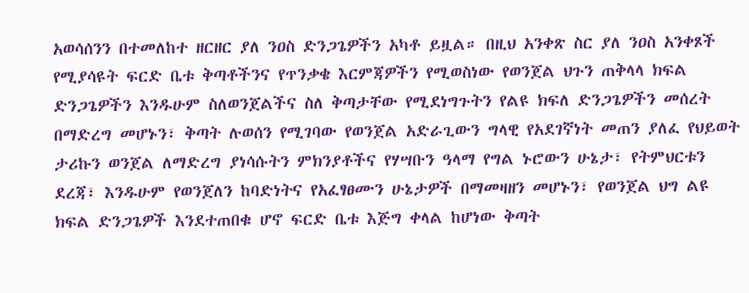አወሳሰንን በተመለከተ ዘርዘር ያለ ንዐስ ድንጋጌዎችን አካቶ ይዟል። በዚህ አንቀጽ ስር ያለ ንዐስ አንቀጾች የሚያሳዩት ፍርድ ቤቱ ቅጣቶችንና የጥንቃቄ እርምጃዎችን የሚወስነው የወንጀል ህጉን ጠቅላላ ክፍል ድንጋጌዎችን እንዱሁም ስለወንጀልችና ስለ ቅጣታቸው የሚደነግጉትን የልዩ ክፍለ ድንጋጌዎችን መሰረት በማድረግ መሆኑን፣ ቅጣት ሉወሰን የሚገባው የወንጀል አድራጊውን ግላዊ የአደገኛነት መጠን ያለፈ የህይወት ታሪኩን ወንጀል ለማድረግ ያነሳሱትን ምክንያቶችና የሃሣቡን ዓላማ የግል ኑሮውን ሁኔታ፣ የትምህርቱን ደረጃ፣ እንዱሁም የወንጀለን ከባድነትና የአፈፃፀሙን ሁኔታዎች በማመዛዘን መሆኑን፣ የወንጀል ህግ ልዩ ክፍል ድንጋጌዎች እንደተጠበቁ ሆኖ ፍርድ ቤቱ እጅግ ቀላል ከሆነው ቅጣት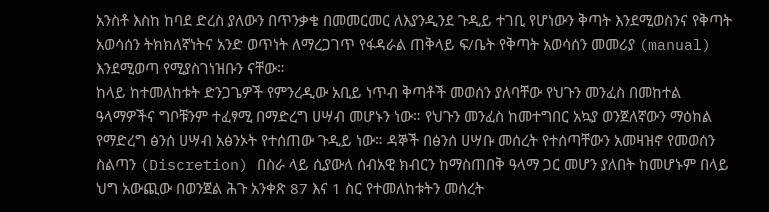አንስቶ እስከ ከባደ ድረስ ያለውን በጥንቃቄ በመመርመር ለእያንዲንደ ጉዲይ ተገቢ የሆነውን ቅጣት እንደሚወስንና የቅጣት አወሳሰን ትክክለኛነትና አንድ ወጥነት ለማረጋገጥ የፋዳራል ጠቅላይ ፍ/ቤት የቅጣት አወሳሰን መመሪያ (manual) እንደሚወጣ የሚያስገነዝቡን ናቸው።
ከላይ ከተመለከቱት ድንጋጌዎች የምንረዲው አቢይ ነጥብ ቅጣቶች መወሰን ያለባቸው የህጉን መንፈስ በመከተል ዓላማዎችና ግቦቹንም ተፈፃሚ በማድረግ ሀሣብ መሆኑን ነው። የህጉን መንፈስ ከመተግበር አኳያ ወንጀለኛውን ማዕከል የማድረግ ፅንሰ ሀሣብ አፅንኦት የተሰጠው ጉዲይ ነው። ዳኞች በፅንሰ ሀሣቡ መሰረት የተሰጣቸውን አመዛዝኖ የመወሰን ስልጣን (Discretion) በስራ ላይ ሲያውለ ሰብአዊ ክብርን ከማስጠበቅ ዓላማ ጋር መሆን ያለበት ከመሆኑም በላይ ህግ አውጪው በወንጀል ሕጉ አንቀጽ 87 እና 1 ስር የተመለከቱትን መሰረት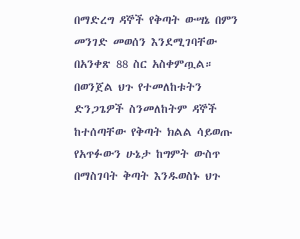በማድረግ ዳኞች የቅጣት ውሣኔ በምን መንገድ መወሰን እንደሚገባቸው በአንቀጽ 88 ስር አስቀምጧል። በወንጀል ህጉ የተመለከቱትን ድንጋጌዎች ስንመለከትም ዳኞች ከተሰጣቸው የቅጣት ክልል ሳይወጡ የአጥፉውን ሁኔታ ከግምት ውስጥ በማስገባት ቅጣት እንዱወስኑ ህጉ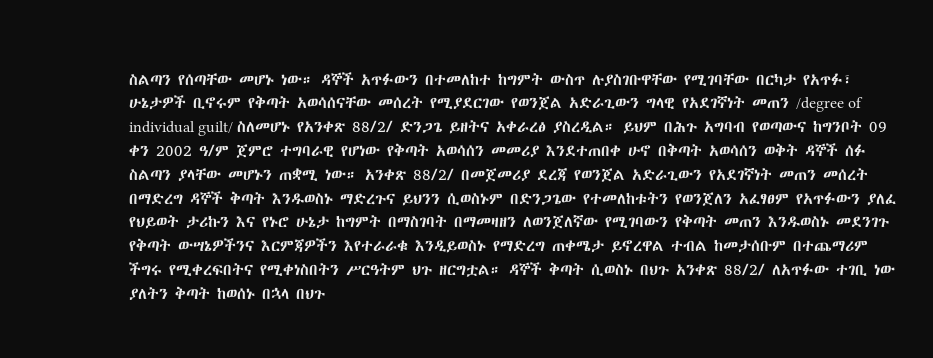ስልጣን የሰጣቸው መሆኑ ነው። ዳኞች አጥፉውን በተመለከተ ከግምት ውስጥ ሉያስገቡዋቸው የሚገባቸው በርካታ የአጥፉ፣ ሁኔታዎች ቢኖሩም የቅጣት አወሳሰናቸው መሰረት የሚያደርገው የወንጀል አድራጊውን ግላዊ የአደገኛነት መጠን /degree of individual guilt/ ስለመሆኑ የአንቀጽ 88/2/ ድንጋጌ ይዘትና አቀራረፅ ያስረዲል። ይህም በሕጉ አግባብ የወጣውና ከግንቦት 09 ቀን 2002 ዓ/ም ጀምሮ ተግባራዊ የሆነው የቅጣት አወሳሰን መመሪያ እንደተጠበቀ ሁኖ በቅጣት አወሳሰን ወቅት ዳኞች ሰፉ ስልጣን ያላቸው መሆኑን ጠቋሚ ነው። አንቀጽ 88/2/ በመጀመሪያ ደረጃ የወንጀል አድራጊውን የአደገኛነት መጠን መሰረት በማድረግ ዳኞች ቅጣት እንዱወስኑ ማድረጉና ይህንን ሲወስኑም በድንጋጌው የተመለከቱትን የወንጀለን አፈፃፀም የአጥፉውን ያለፈ የህይወት ታሪኩን እና የኑሮ ሁኔታ ከግምት በማስገባት በማመዛዘን ለወንጀለኛው የሚገባውን የቅጣት መጠን እንዱወስኑ መደንገጉ የቅጣት ውሣኔዎችንና እርምጃዎችን እየተራራቁ እንዲይወስኑ የማድረግ ጠቀሜታ ይኖረዋል ተብል ከመታሰቡም በተጨማሪም ችግሩ የሚቀረፍበትና የሚቀነስበትን ሥርዓትም ህጉ ዘርግቷል። ዳኞች ቅጣት ሲወስኑ በህጉ አንቀጽ 88/2/ ለአጥፉው ተገቢ ነው ያለትን ቅጣት ከወሰኑ በኋላ በህጉ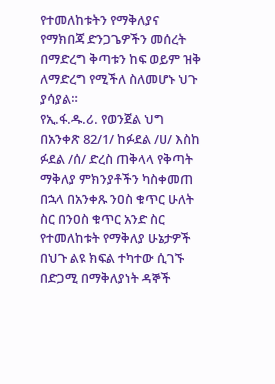የተመለከቱትን የማቅለያና የማክበጃ ድንጋጌዎችን መሰረት በማድረግ ቅጣቱን ከፍ ወይም ዝቅ ለማድረግ የሚችለ ስለመሆኑ ህጉ ያሳያል።
የኢ.ፋ.ዱ.ሪ. የወንጀል ህግ በአንቀጽ 82/1/ ከፉደል /ሀ/ እስከ ፉደል /ሰ/ ድረስ ጠቅላላ የቅጣት ማቅለያ ምክንያቶችን ካስቀመጠ በኋላ በአንቀጹ ንዐስ ቁጥር ሁለት ስር በንዐስ ቁጥር አንድ ስር የተመለከቱት የማቅለያ ሁኔታዎች በህጉ ልዩ ክፍል ተካተው ሲገኙ በድጋሚ በማቅለያነት ዳኞች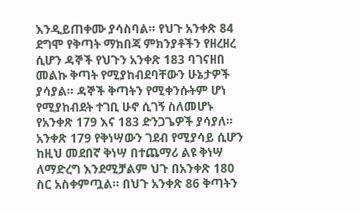እንዲይጠቀሙ ያሳስባል። የህጉ አንቀጽ 84 ደግሞ የቅጣት ማክበጃ ምክንያቶችን የዘረዘረ ሲሆን ዳኞች የህጉን አንቀጽ 183 ባገናዘበ መልኩ ቅጣት የሚያከብደባቸውን ሁኔታዎች ያሳያል። ዳኞች ቅጣትን የሚቀንሱትም ሆነ የሚያከብደት ተገቢ ሁኖ ሲገኝ ስለመሆኑ የአንቀጽ 179 እና 183 ድንጋጌዎች ያሳያለ። አንቀጽ 179 የቅነሣውን ገደብ የሚያሳይ ሲሆን ከዚህ መደበኛ ቅነሣ በተጨማሪ ልዩ ቅነሣ ለማድረግ እንደሚቻልም ህጉ በአንቀጽ 180 ስር አስቀምጧል። በህጉ አንቀጽ 86 ቅጣትን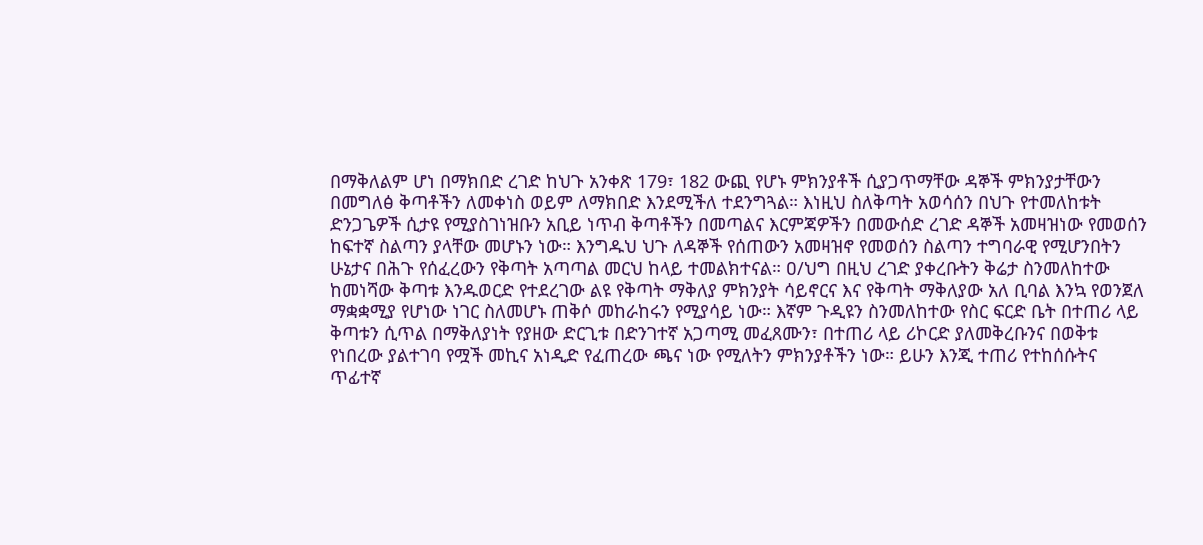በማቅለልም ሆነ በማክበድ ረገድ ከህጉ አንቀጽ 179፣ 182 ውጪ የሆኑ ምክንያቶች ሲያጋጥማቸው ዳኞች ምክንያታቸውን በመግለፅ ቅጣቶችን ለመቀነስ ወይም ለማክበድ እንደሚችለ ተደንግጓል። እነዚህ ስለቅጣት አወሳሰን በህጉ የተመለከቱት ድንጋጌዎች ሲታዩ የሚያስገነዝቡን አቢይ ነጥብ ቅጣቶችን በመጣልና እርምጃዎችን በመውሰድ ረገድ ዳኞች አመዛዝነው የመወሰን ከፍተኛ ስልጣን ያላቸው መሆኑን ነው። እንግዱህ ህጉ ለዳኞች የሰጠውን አመዛዝኖ የመወሰን ስልጣን ተግባራዊ የሚሆንበትን ሁኔታና በሕጉ የሰፈረውን የቅጣት አጣጣል መርህ ከላይ ተመልክተናል። ዐ/ህግ በዚህ ረገድ ያቀረቡትን ቅሬታ ስንመለከተው ከመነሻው ቅጣቱ እንዱወርድ የተደረገው ልዩ የቅጣት ማቅለያ ምክንያት ሳይኖርና እና የቅጣት ማቅለያው አለ ቢባል እንኳ የወንጀለ ማቋቋሚያ የሆነው ነገር ስለመሆኑ ጠቅሶ መከራከሩን የሚያሳይ ነው። እኛም ጉዲዩን ስንመለከተው የስር ፍርድ ቤት በተጠሪ ላይ ቅጣቱን ሲጥል በማቅለያነት የያዘው ድርጊቱ በድንገተኛ አጋጣሚ መፈጸሙን፣ በተጠሪ ላይ ሪኮርድ ያለመቅረቡንና በወቅቱ የነበረው ያልተገባ የሟች መኪና አነዲድ የፈጠረው ጫና ነው የሚለትን ምክንያቶችን ነው። ይሁን እንጂ ተጠሪ የተከሰሱትና ጥፊተኛ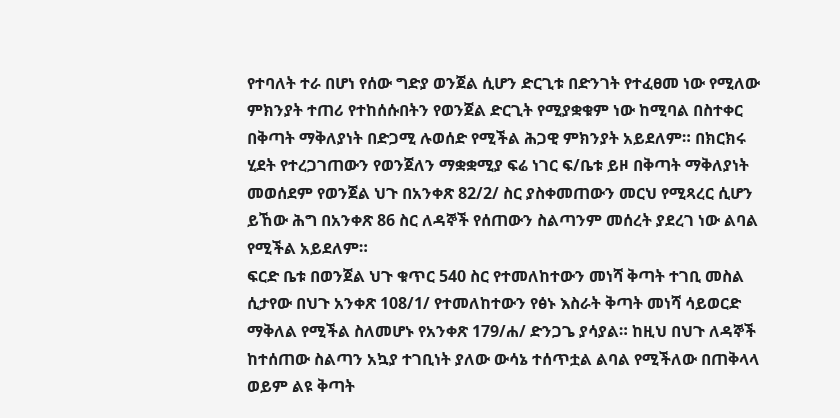የተባለት ተራ በሆነ የሰው ግድያ ወንጀል ሲሆን ድርጊቱ በድንገት የተፈፀመ ነው የሚለው ምክንያት ተጠሪ የተከሰሱበትን የወንጀል ድርጊት የሚያቋቁም ነው ከሚባል በስተቀር በቅጣት ማቅለያነት በድጋሚ ሉወሰድ የሚችል ሕጋዊ ምክንያት አይደለም። በክርክሩ ሂደት የተረጋገጠውን የወንጀለን ማቋቋሚያ ፍሬ ነገር ፍ/ቤቱ ይዞ በቅጣት ማቅለያነት መወሰደም የወንጀል ህጉ በአንቀጽ 82/2/ ስር ያስቀመጠውን መርህ የሚጻረር ሲሆን ይኸው ሕግ በአንቀጽ 86 ስር ለዳኞች የሰጠውን ስልጣንም መሰረት ያደረገ ነው ልባል የሚችል አይደለም።
ፍርድ ቤቱ በወንጀል ህጉ ቁጥር 540 ስር የተመለከተውን መነሻ ቅጣት ተገቢ መስል ሲታየው በህጉ አንቀጽ 108/1/ የተመለከተውን የፅኑ እስራት ቅጣት መነሻ ሳይወርድ ማቅለል የሚችል ስለመሆኑ የአንቀጽ 179/ሐ/ ድንጋጌ ያሳያል። ከዚህ በህጉ ለዳኞች ከተሰጠው ስልጣን አኳያ ተገቢነት ያለው ውሳኔ ተሰጥቷል ልባል የሚችለው በጠቅላላ ወይም ልዩ ቅጣት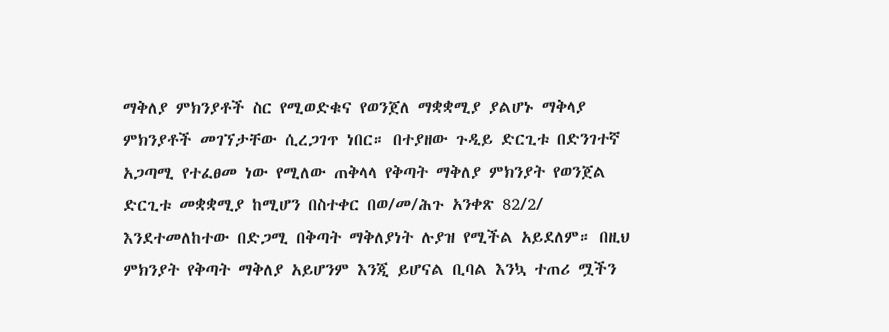ማቅለያ ምክንያቶች ስር የሚወድቁና የወንጀለ ማቋቋሚያ ያልሆኑ ማቅላያ ምክንያቶች መገኘታቸው ሲረጋገጥ ነበር። በተያዘው ጉዲይ ድርጊቱ በድንገተኛ አጋጣሚ የተፈፀመ ነው የሚለው ጠቅላላ የቅጣት ማቅለያ ምክንያት የወንጀል ድርጊቱ መቋቋሚያ ከሚሆን በስተቀር በወ/መ/ሕጉ አንቀጽ 82/2/ እንደተመለከተው በድጋሚ በቅጣት ማቅለያነት ሉያዝ የሚችል አይደለም። በዚህ ምክንያት የቅጣት ማቅለያ አይሆንም እንጂ ይሆናል ቢባል እንኳ ተጠሪ ሟችን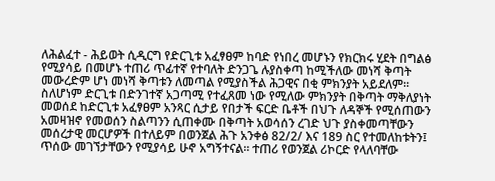ለሕልፈተ - ሕይወት ሲዲርግ የድርጊቱ አፈፃፀም ከባድ የነበረ መሆኑን የክርክሩ ሂደት በግልፅ የሚያሳይ በመሆኑ ተጠሪ ጥፊተኛ የተባለት ድንጋጌ ሉያስቀጣ ከሚችለው መነሻ ቅጣት መውረድም ሆነ መነሻ ቅጣቱን ለመጣል የሚያስችል ሕጋዊና በቂ ምክንያት አይደለም። ስለሆነም ድርጊቱ በድንገተኛ አጋጣሚ የተፈጸመ ነው የሚለው ምክንያት በቅጣት ማቅለያነት መወሰደ ከድርጊቱ አፈፃፀም አንጻር ሲታይ የበታች ፍርድ ቤቶች በህጉ ለዳኞች የሚሰጠውን አመዛዝኖ የመወሰን ስልጣንን ሲጠቀሙ በቅጣት አወሳሰን ረገድ ህጉ ያስቀመጣቸውን መሰረታዊ መርሆዎች በተለይም በወንጀል ሕጉ አንቀፅ 82/2/ እና 189 ስር የተመለከቱትን፤ ጥሰው መገኘታቸውን የሚያሳይ ሁኖ አግኝተናል። ተጠሪ የወንጀል ሪኮርድ የላለባቸው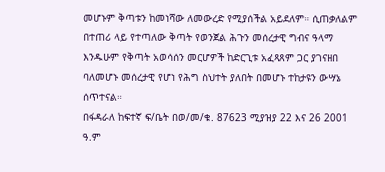መሆኑም ቅጣቱን ከመነሻው ለመውረድ የሚያሰችል አይደለም። ሲጠቃለልም በተጠሪ ላይ የተጣለው ቅጣት የወንጀል ሕጉን መሰረታዊ ግብና ዓላማ እንዱሁም የቅጣት አወሳሰን መርሆዎች ከድርጊቱ አፈጻጸም ጋር ያገናዘበ ባለመሆኑ መሰረታዊ የሆነ የሕግ ስህተት ያለበት በመሆኑ ተከታዩን ውሣኔ ሰጥተናል።
በፋዳራለ ከፍተኛ ፍ/ቤት በወ/መ/ቁ. 87623 ሚያዝያ 22 እና 26 2001 ዓ.ም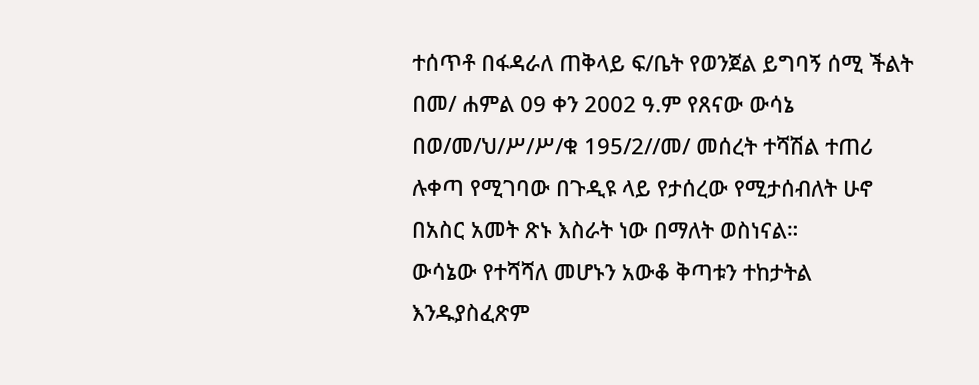ተሰጥቶ በፋዳራለ ጠቅላይ ፍ/ቤት የወንጀል ይግባኝ ሰሚ ችልት በመ/ ሐምል 09 ቀን 2002 ዓ.ም የጸናው ውሳኔ በወ/መ/ህ/ሥ/ሥ/ቁ 195/2//መ/ መሰረት ተሻሽል ተጠሪ ሉቀጣ የሚገባው በጉዲዩ ላይ የታሰረው የሚታሰብለት ሁኖ በአስር አመት ጽኑ እስራት ነው በማለት ወስነናል።
ውሳኔው የተሻሻለ መሆኑን አውቆ ቅጣቱን ተከታትል እንዱያስፈጽም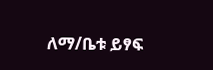ለማ/ቤቱ ይፃፍ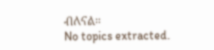ብለናል።
No topics extracted.